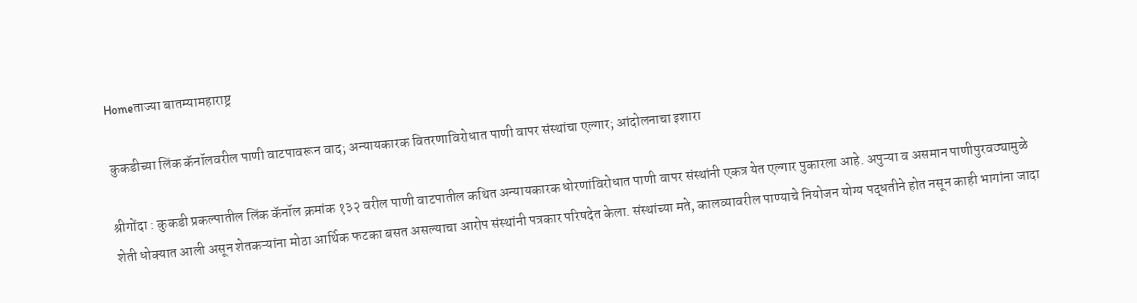Homeताज्या बातम्यामहाराष्ट्र

कुकडीच्या लिंक कॅनॉलवरील पाणी वाटपावरून वाद; अन्यायकारक वितरणाविरोधात पाणी वापर संस्थांचा एल्गार; आंदोलनाचा इशारा

श्रीगोंदा : कुकडी प्रकल्पातील लिंक कॅनॉल क्रमांक १३२ वरील पाणी वाटपातील कथित अन्यायकारक धोरणांविरोधात पाणी वापर संस्थांनी एकत्र येत एल्गार पुकारला आहे. अपुऱ्या व असमान पाणीपुरवठ्यामुळे शेती धोक्यात आली असून शेतकऱ्यांना मोठा आर्थिक फटका बसत असल्याचा आरोप संस्थांनी पत्रकार परिषदेत केला. संस्थांच्या मते, कालव्यावरील पाण्याचे नियोजन योग्य पद्धतीने होत नसून काही भागांना जादा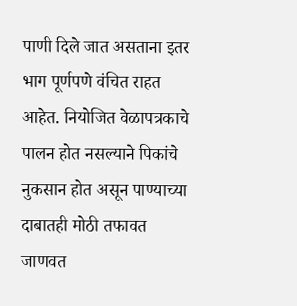पाणी दिले जात असताना इतर भाग पूर्णपणे वंचित राहत आहेत. नियोजित वेळापत्रकाचे पालन होत नसल्याने पिकांचे नुकसान होत असून पाण्याच्या दाबातही मोठी तफावत जाणवत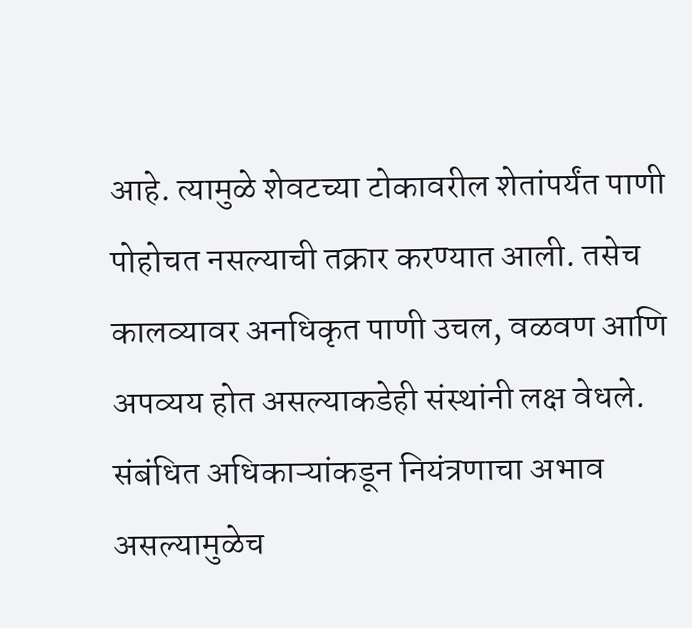आहे. त्यामुळे शेवटच्या टोकावरील शेतांपर्यंत पाणी पोहोचत नसल्याची तक्रार करण्यात आली. तसेच कालव्यावर अनधिकृत पाणी उचल, वळवण आणि अपव्यय होत असल्याकडेही संस्थांनी लक्ष वेधले. संबंधित अधिकाऱ्यांकडून नियंत्रणाचा अभाव असल्यामुळेच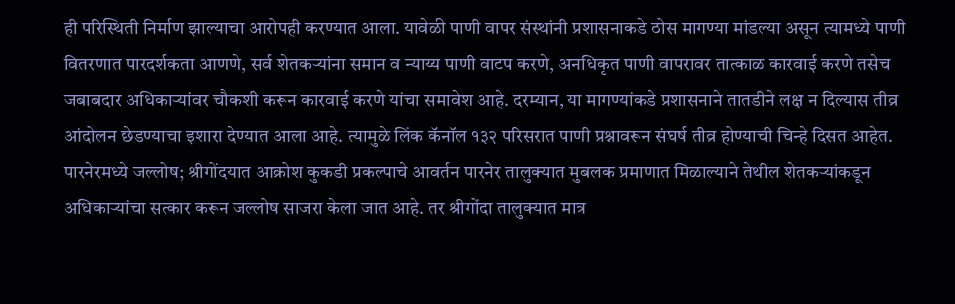ही परिस्थिती निर्माण झाल्याचा आरोपही करण्यात आला. यावेळी पाणी वापर संस्थांनी प्रशासनाकडे ठोस मागण्या मांडल्या असून त्यामध्ये पाणी वितरणात पारदर्शकता आणणे, सर्व शेतकऱ्यांना समान व न्याय्य पाणी वाटप करणे, अनधिकृत पाणी वापरावर तात्काळ कारवाई करणे तसेच जबाबदार अधिकाऱ्यांवर चौकशी करून कारवाई करणे यांचा समावेश आहे. दरम्यान, या मागण्यांकडे प्रशासनाने तातडीने लक्ष न दिल्यास तीव्र आंदोलन छेडण्याचा इशारा देण्यात आला आहे. त्यामुळे लिंक कॅनॉल १३२ परिसरात पाणी प्रश्नावरून संघर्ष तीव्र होण्याची चिन्हे दिसत आहेत. पारनेरमध्ये जल्लोष; श्रीगोंदयात आक्रोश कुकडी प्रकल्पाचे आवर्तन पारनेर तालुक्यात मुबलक प्रमाणात मिळाल्याने तेथील शेतकऱ्यांकडून अधिकाऱ्यांचा सत्कार करून जल्लोष साजरा केला जात आहे. तर श्रीगोंदा तालुक्यात मात्र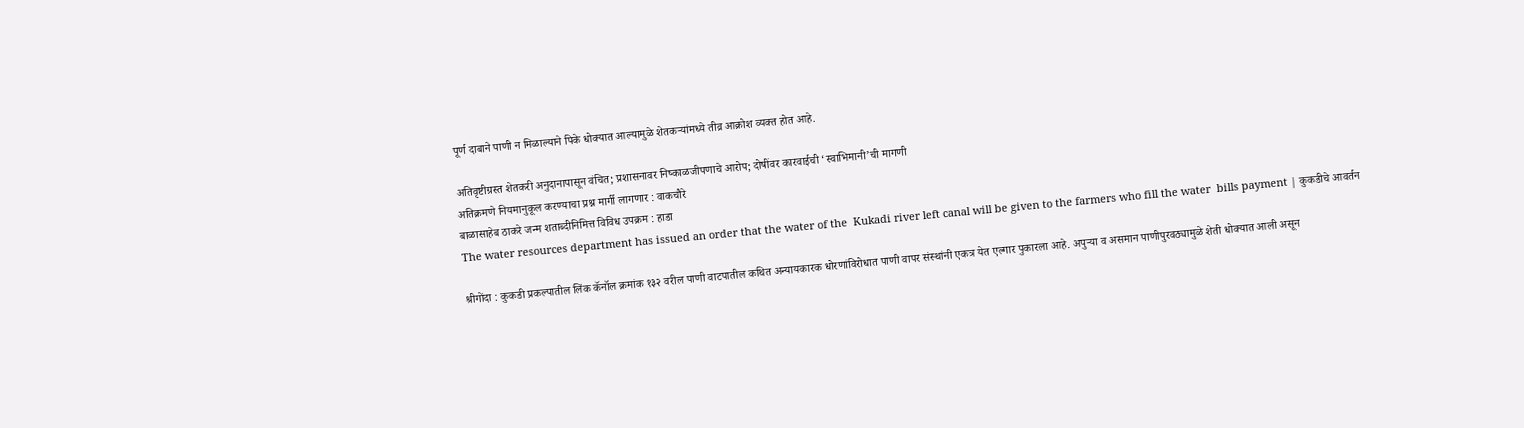पूर्ण दाबाने पाणी न मिळाल्याने पिके धोक्यात आल्यामुळे शेतकऱ्यांमध्ये तीव्र आक्रोश व्यक्त होत आहे.

अतिवृष्टीग्रस्त शेतकरी अनुदानापासून वंचित; प्रशासनावर निष्काळजीपणाचे आरोप; दोषींवर कारवाईची ‘स्वाभिमानी’ची मागणी
अतिक्रमणे नियमानुकूल करण्याचा प्रश्न मार्गी लागणार : वाकचौरे
बाळासाहेब ठाकरे जन्म शताब्दीनिमित्त विविध उपक्रम : हाडा
The water resources department has issued an order that the water of the  Kukadi river left canal will be given to the farmers who fill the water  bills payment | कुकडीचे आवर्तन

श्रीगोंदा : कुकडी प्रकल्पातील लिंक कॅनॉल क्रमांक १३२ वरील पाणी वाटपातील कथित अन्यायकारक धोरणांविरोधात पाणी वापर संस्थांनी एकत्र येत एल्गार पुकारला आहे. अपुऱ्या व असमान पाणीपुरवठ्यामुळे शेती धोक्यात आली असून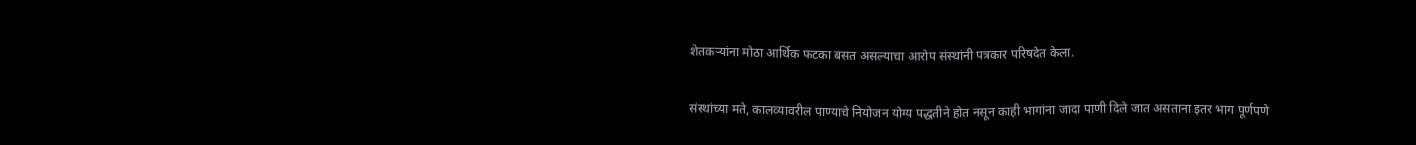शेतकऱ्यांना मोठा आर्थिक फटका बसत असल्याचा आरोप संस्थांनी पत्रकार परिषदेत केला.

संस्थांच्या मते, कालव्यावरील पाण्याचे नियोजन योग्य पद्धतीने होत नसून काही भागांना जादा पाणी दिले जात असताना इतर भाग पूर्णपणे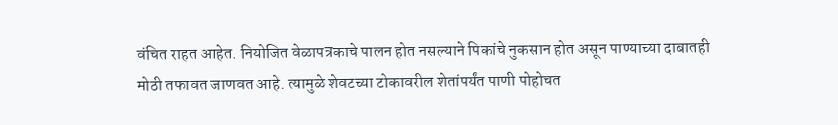वंचित राहत आहेत. नियोजित वेळापत्रकाचे पालन होत नसल्याने पिकांचे नुकसान होत असून पाण्याच्या दाबातही मोठी तफावत जाणवत आहे. त्यामुळे शेवटच्या टोकावरील शेतांपर्यंत पाणी पोहोचत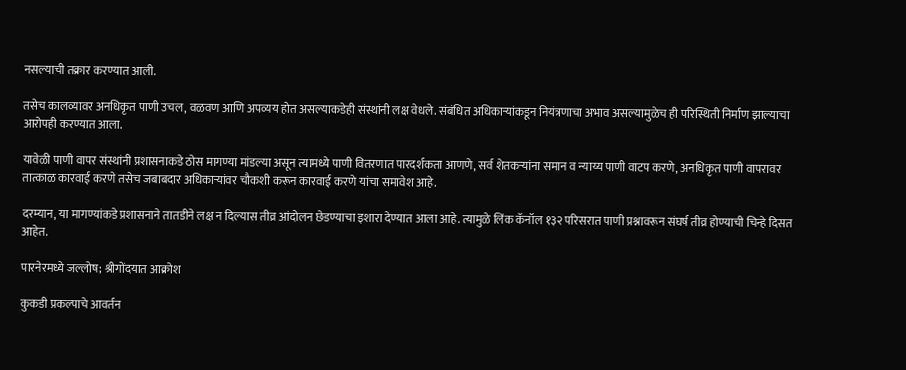नसल्याची तक्रार करण्यात आली.

तसेच कालव्यावर अनधिकृत पाणी उचल, वळवण आणि अपव्यय होत असल्याकडेही संस्थांनी लक्ष वेधले. संबंधित अधिकाऱ्यांकडून नियंत्रणाचा अभाव असल्यामुळेच ही परिस्थिती निर्माण झाल्याचा आरोपही करण्यात आला.

यावेळी पाणी वापर संस्थांनी प्रशासनाकडे ठोस मागण्या मांडल्या असून त्यामध्ये पाणी वितरणात पारदर्शकता आणणे, सर्व शेतकऱ्यांना समान व न्याय्य पाणी वाटप करणे, अनधिकृत पाणी वापरावर तात्काळ कारवाई करणे तसेच जबाबदार अधिकाऱ्यांवर चौकशी करून कारवाई करणे यांचा समावेश आहे.

दरम्यान, या मागण्यांकडे प्रशासनाने तातडीने लक्ष न दिल्यास तीव्र आंदोलन छेडण्याचा इशारा देण्यात आला आहे. त्यामुळे लिंक कॅनॉल १३२ परिसरात पाणी प्रश्नावरून संघर्ष तीव्र होण्याची चिन्हे दिसत आहेत.

पारनेरमध्ये जल्लोष; श्रीगोंदयात आक्रोश

कुकडी प्रकल्पाचे आवर्तन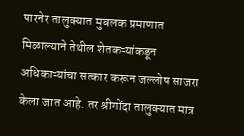पारनेर तालुक्यात मुबलक प्रमाणात मिळाल्याने तेथील शेतकऱ्यांकडून अधिकाऱ्यांचा सत्कार करून जल्लोष साजरा केला जात आहे. तर श्रीगोंदा तालुक्यात मात्र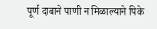पूर्ण दाबाने पाणी न मिळाल्याने पिके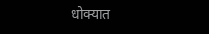धोक्यात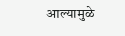आल्यामुळे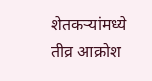शेतकऱ्यांमध्ये तीव्र आक्रोश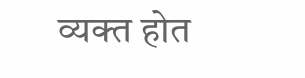व्यक्त होत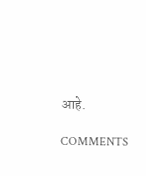आहे.

COMMENTS